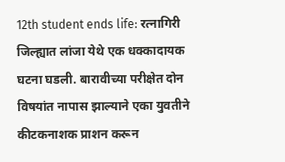12th student ends life: रत्नागिरी जिल्ह्यात लांजा येथे एक धक्कादायक घटना घडली. बारावीच्या परीक्षेत दोन विषयांत नापास झाल्याने एका युवतीने कीटकनाशक प्राशन करून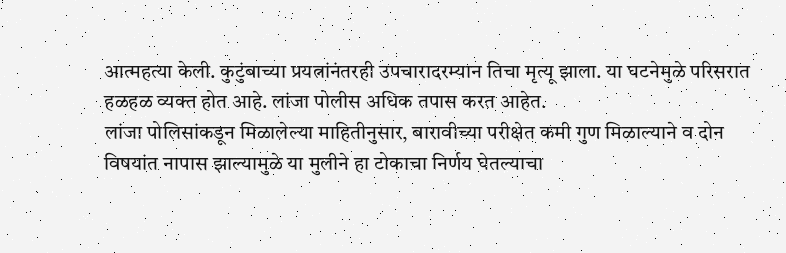आत्महत्या केली. कुटुंबाच्या प्रयत्नांनंतरही उपचारादरम्यान तिचा मृत्यू झाला. या घटनेमुळे परिसरात हळहळ व्यक्त होत आहे. लांजा पोलीस अधिक तपास करत आहेत.
लांजा पोलिसांकडून मिळालेल्या माहितीनुसार, बारावीच्या परीक्षेत कमी गुण मिळाल्याने व दोन विषयांत नापास झाल्यामुळे या मुलीने हा टोकाचा निर्णय घेतल्याचा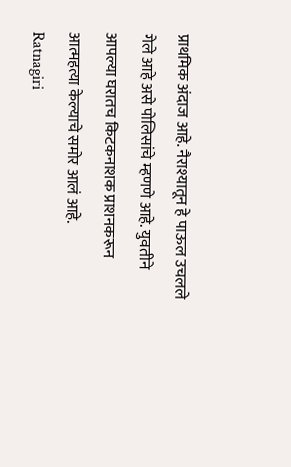प्राथमिक अंदाज आहे. नैराश्यातून हे पाऊल उचलले गेले आहे असे पोलिसांचे म्हणणे आहे. युवतीने आपल्या घरातच किटकनाशक प्राशनकरून आत्महत्या केल्याचे समोर आलं आहे.
Ratnagiri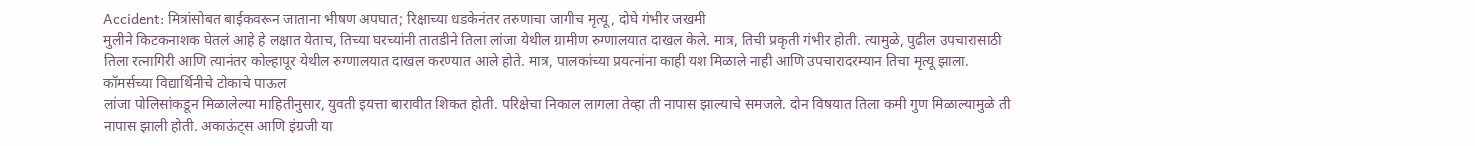Accident: मित्रांसोबत बाईकवरून जाताना भीषण अपघात; रिक्षाच्या धडकेनंतर तरुणाचा जागीच मृत्यू, दोघे गंभीर जखमी
मुलीने किटकनाशक घेतलं आहे हे लक्षात येताच, तिच्या घरच्यांनी तातडीने तिला लांजा येथील ग्रामीण रुग्णालयात दाखल केले. मात्र, तिची प्रकृती गंभीर होती. त्यामुळे, पुढील उपचारासाठी तिला रत्नागिरी आणि त्यानंतर कोल्हापूर येथील रुग्णालयात दाखल करण्यात आले होते. मात्र, पालकांच्या प्रयत्नांना काही यश मिळाले नाही आणि उपचारादरम्यान तिचा मृत्यू झाला.
कॉमर्सच्या विद्यार्थिनीचे टोकाचे पाऊल
लांजा पोलिसांकडून मिळालेल्या माहितीनुसार, युवती इयत्ता बारावीत शिकत होती. परिक्षेचा निकाल लागला तेव्हा ती नापास झाल्याचे समजले. दोन विषयात तिला कमी गुण मिळाल्यामुळे ती नापास झाली होती. अकाऊंट्स आणि इंग्रजी या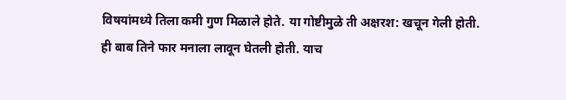विषयांमध्ये तिला कमी गुण मिळाले होते. या गोष्टीमुळे ती अक्षरश: खचून गेली होती. ही बाब तिने फार मनाला लावून घेतली होती. याच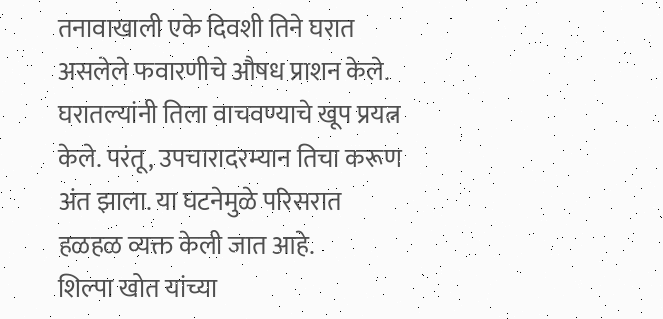तनावाखाली एके दिवशी तिने घरात असलेले फवारणीचे औषध प्राशन केले. घरातल्यांनी तिला वाचवण्याचे खूप प्रयत्न केले. परंतू, उपचारादरम्यान तिचा करूण अंत झाला. या घटनेमुळे परिसरात हळहळ व्यक्त केली जात आहे.
शिल्पा खोत यांच्या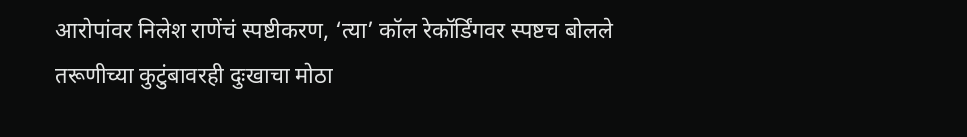आरोपांवर निलेश राणेंचं स्पष्टीकरण, ‘त्या’ कॉल रेकॉर्डिंगवर स्पष्टच बोलले
तरूणीच्या कुटुंबावरही दुःखाचा मोठा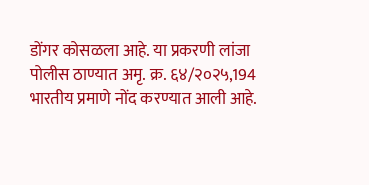डोंगर कोसळला आहे. या प्रकरणी लांजा पोलीस ठाण्यात अमृ. क्र. ६४/२०२५,194 भारतीय प्रमाणे नोंद करण्यात आली आहे.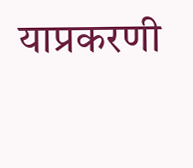याप्रकरणी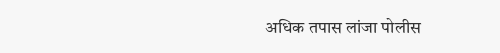अधिक तपास लांजा पोलीस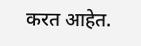करत आहेत.